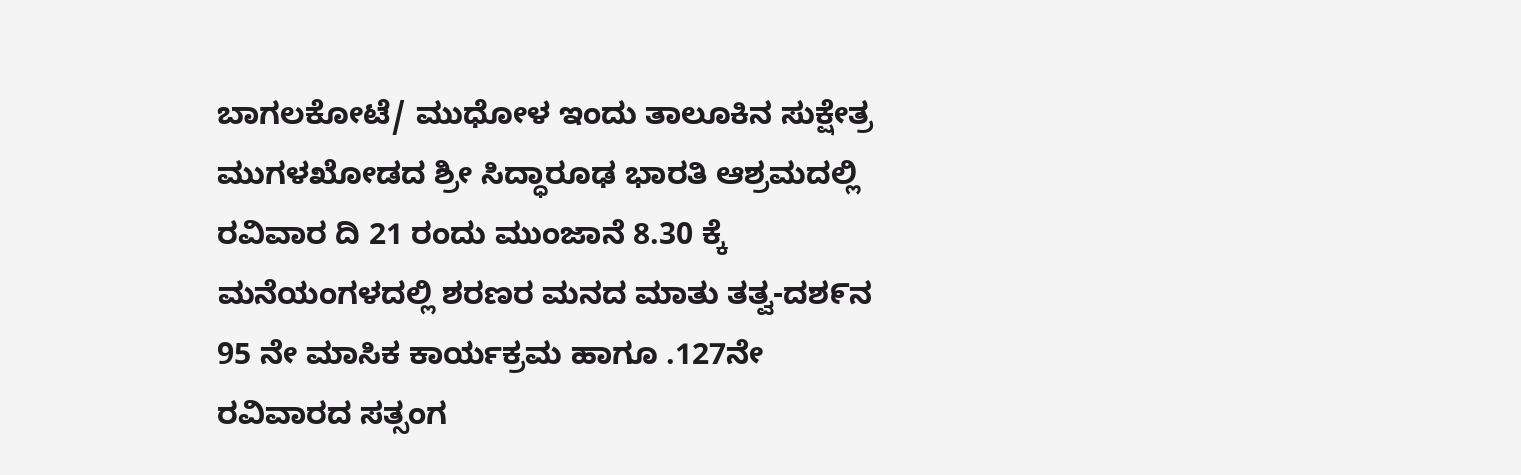ಬಾಗಲಕೋಟೆ/ ಮುಧೋಳ ಇಂದು ತಾಲೂಕಿನ ಸುಕ್ಷೇತ್ರ ಮುಗಳಖೋಡದ ಶ್ರೀ ಸಿದ್ಧಾರೂಢ ಭಾರತಿ ಆಶ್ರಮದಲ್ಲಿ ರವಿವಾರ ದಿ 21 ರಂದು ಮುಂಜಾನೆ 8.30 ಕ್ಕೆ ಮನೆಯಂಗಳದಲ್ಲಿ ಶರಣರ ಮನದ ಮಾತು ತತ್ವ-ದಶ೯ನ 95 ನೇ ಮಾಸಿಕ ಕಾರ್ಯಕ್ರಮ ಹಾಗೂ .127ನೇ ರವಿವಾರದ ಸತ್ಸಂಗ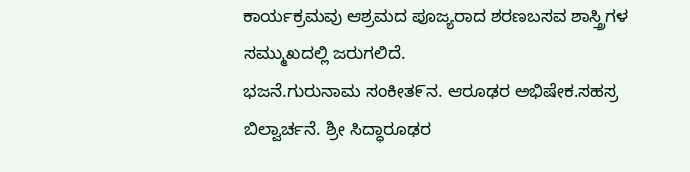ಕಾರ್ಯಕ್ರಮವು ಆಶ್ರಮದ ಪೂಜ್ಯರಾದ ಶರಣಬಸವ ಶಾಸ್ತ್ರಿಗಳ ಸಮ್ಮುಖದಲ್ಲಿ ಜರುಗಲಿದೆ.
ಭಜನೆ.ಗುರುನಾಮ ಸಂಕೀತ೯ನ. ಆರೂಢರ ಅಭಿಷೇಕ.ಸಹಸ್ರ ಬಿಲ್ವಾರ್ಚನೆ. ಶ್ರೀ ಸಿದ್ಧಾರೂಢರ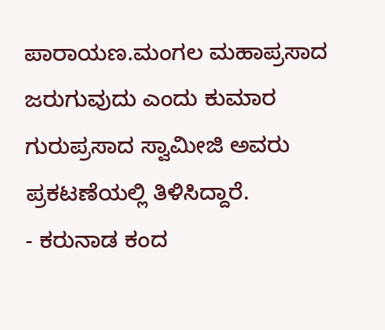ಪಾರಾಯಣ.ಮಂಗಲ ಮಹಾಪ್ರಸಾದ ಜರುಗುವುದು ಎಂದು ಕುಮಾರ ಗುರುಪ್ರಸಾದ ಸ್ವಾಮೀಜಿ ಅವರು ಪ್ರಕಟಣೆಯಲ್ಲಿ ತಿಳಿಸಿದ್ದಾರೆ.
- ಕರುನಾಡ ಕಂದ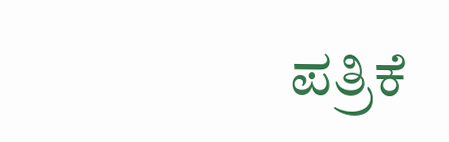ಪತ್ರಿಕೆ